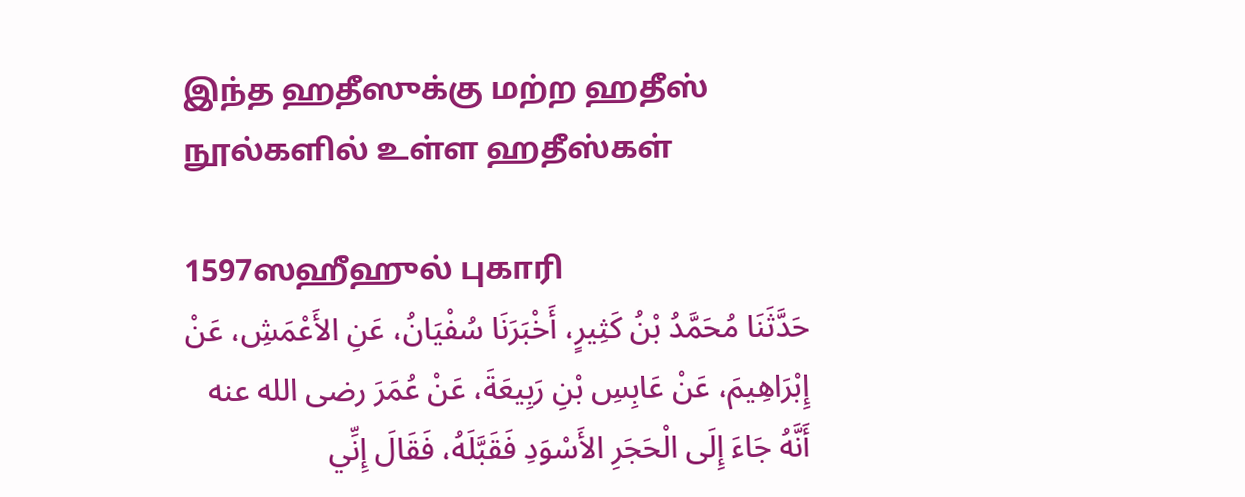இந்த ஹதீஸுக்கு மற்ற ஹதீஸ் நூல்களில் உள்ள ஹதீஸ்கள்

1597ஸஹீஹுல் புகாரி
حَدَّثَنَا مُحَمَّدُ بْنُ كَثِيرٍ، أَخْبَرَنَا سُفْيَانُ، عَنِ الأَعْمَشِ، عَنْ إِبْرَاهِيمَ، عَنْ عَابِسِ بْنِ رَبِيعَةَ، عَنْ عُمَرَ رضى الله عنه أَنَّهُ جَاءَ إِلَى الْحَجَرِ الأَسْوَدِ فَقَبَّلَهُ، فَقَالَ إِنِّي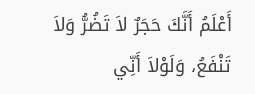أَعْلَمُ أَنَّكَ حَجَرٌ لاَ تَضُرُّ وَلاَ تَنْفَعُ، وَلَوْلاَ أَنِّي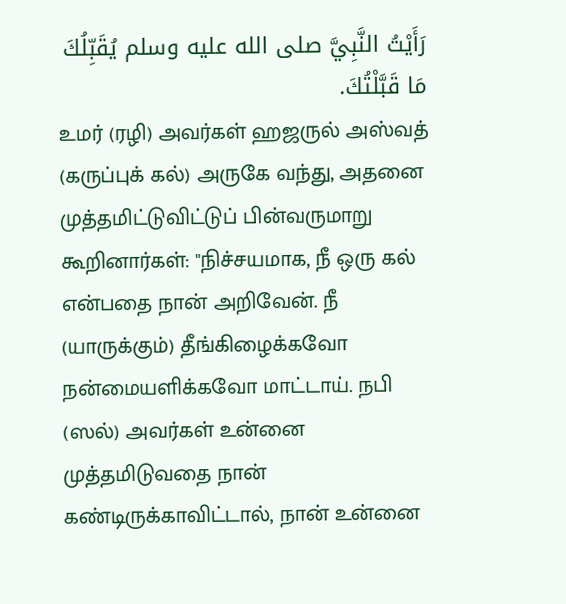رَأَيْتُ النَّبِيَّ صلى الله عليه وسلم يُقَبِّلُكَ مَا قَبَّلْتُكَ.
உமர் (ரழி) அவர்கள் ஹஜருல் அஸ்வத் (கருப்புக் கல்) அருகே வந்து, அதனை முத்தமிட்டுவிட்டுப் பின்வருமாறு கூறினார்கள்: "நிச்சயமாக, நீ ஒரு கல் என்பதை நான் அறிவேன். நீ (யாருக்கும்) தீங்கிழைக்கவோ நன்மையளிக்கவோ மாட்டாய். நபி (ஸல்) அவர்கள் உன்னை முத்தமிடுவதை நான் கண்டிருக்காவிட்டால், நான் உன்னை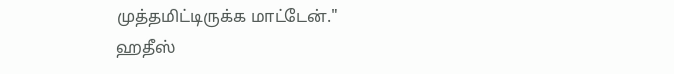முத்தமிட்டிருக்க மாட்டேன்."
ஹதீஸ்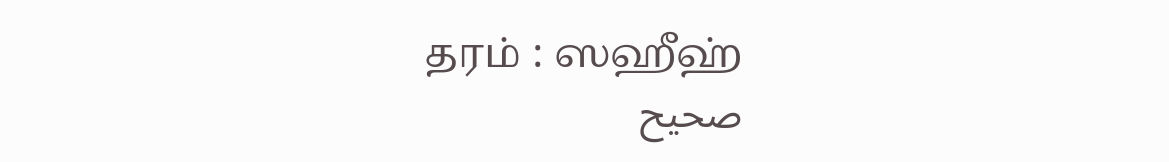தரம் : ஸஹீஹ்
صحيح